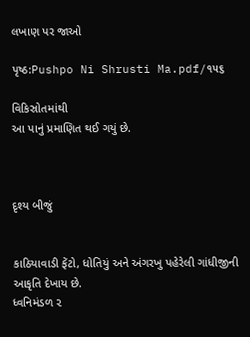લખાણ પર જાઓ

પૃષ્ઠ:Pushpo Ni Shrusti Ma.pdf/૧૫૬

વિકિસ્રોતમાંથી
આ પાનું પ્રમાણિત થઈ ગયું છે.



દૃશ્ય બીજું


કાઠિયાવાડી ફેંટો, ધોતિયું અને અંગરખુ પહેરેલી ગાંધીજીની આકૃતિ દેખાય છે.
ધ્વનિમંડળ ૨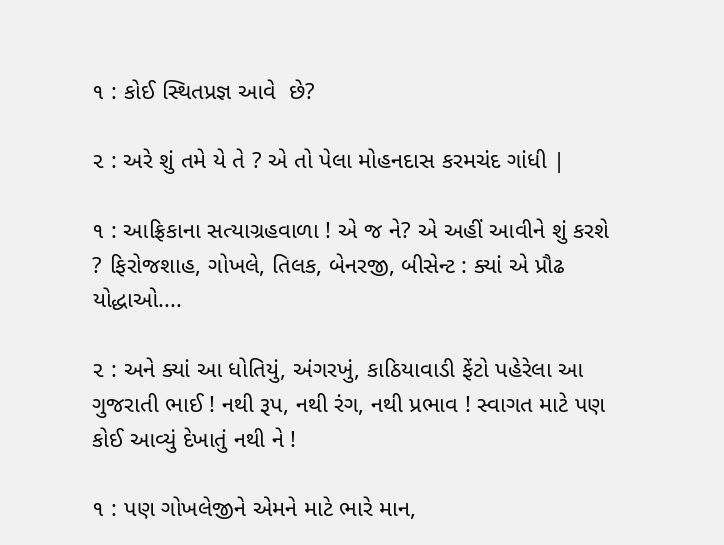૧ : કોઈ સ્થિતપ્રજ્ઞ આવે  છે?

૨ : અરે શું તમે યે તે ? એ તો પેલા મોહનદાસ કરમચંદ ગાંધી |

૧ : આફ્રિકાના સત્યાગ્રહવાળા ! એ જ ને? એ અહીં આવીને શું કરશે ? ફિરોજશાહ, ગોખલે, તિલક, બેનરજી, બીસેન્ટ : ક્યાં એ પ્રૌઢ યોદ્ધાઓ....

૨ : અને ક્યાં આ ધોતિયું, અંગરખું, કાઠિયાવાડી ફેંટો પહેરેલા આ ગુજરાતી ભાઈ ! નથી રૂપ, નથી રંગ, નથી પ્રભાવ ! સ્વાગત માટે પણ કોઈ આવ્યું દેખાતું નથી ને !

૧ : પણ ગોખલેજીને એમને માટે ભારે માન,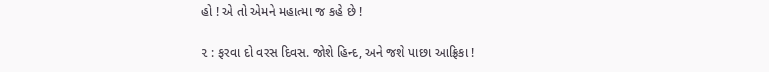હો ! એ તો એમને મહાત્મા જ કહે છે !

૨ : ફરવા દો વરસ દિવસ. જોશે હિન્દ, અને જશે પાછા આફ્રિકા !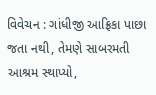વિવેચન : ગાંધીજી આફ્રિકા પાછા જતા નથી, તેમણે સાબરમતી આશ્રમ સ્થાપ્યો,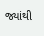જ્યાંથી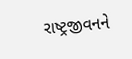રાષ્ટ્રજીવનને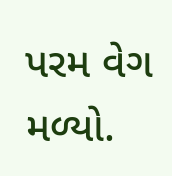પરમ વેગ મળ્યો.